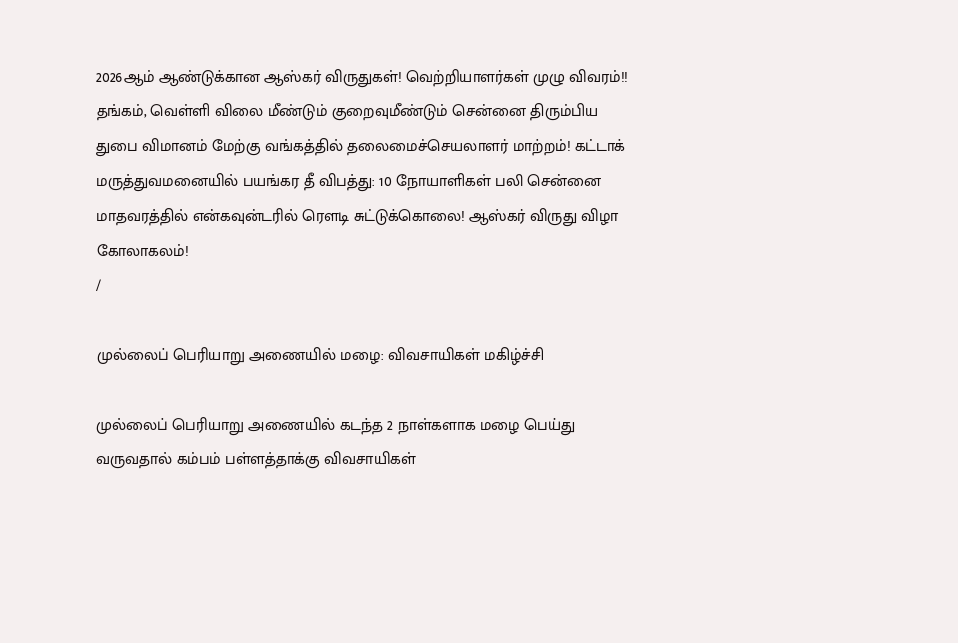2026ஆம் ஆண்டுக்கான ஆஸ்கர் விருதுகள்! வெற்றியாளர்கள் முழு விவரம்!! தங்கம், வெள்ளி விலை மீண்டும் குறைவுமீண்டும் சென்னை திரும்பிய துபை விமானம் மேற்கு வங்கத்தில் தலைமைச்செயலாளர் மாற்றம்! கட்டாக் மருத்துவமனையில் பயங்கர தீ விபத்து: 10 நோயாளிகள் பலி சென்னை மாதவரத்தில் என்கவுன்டரில் ரௌடி சுட்டுக்கொலை! ஆஸ்கர் விருது விழா கோலாகலம்!
/

முல்லைப் பெரியாறு அணையில் மழை: விவசாயிகள் மகிழ்ச்சி

முல்லைப் பெரியாறு அணையில் கடந்த 2 நாள்களாக மழை பெய்து வருவதால் கம்பம் பள்ளத்தாக்கு விவசாயிகள்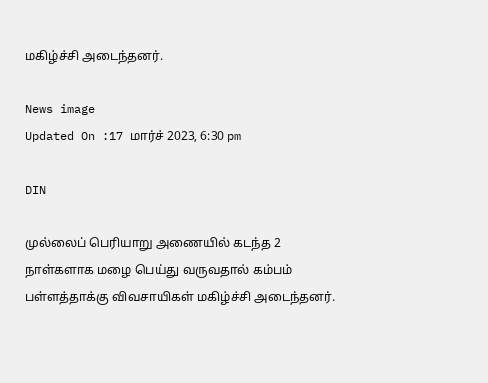மகிழ்ச்சி அடைந்தனர்.

News image
Updated On :17 மார்ச் 2023, 6:30 pm

DIN

முல்லைப் பெரியாறு அணையில் கடந்த 2 நாள்களாக மழை பெய்து வருவதால் கம்பம் பள்ளத்தாக்கு விவசாயிகள் மகிழ்ச்சி அடைந்தனர்.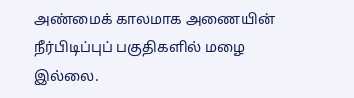அண்மைக் காலமாக அணையின் நீர்பிடிப்புப் பகுதிகளில் மழை இல்லை.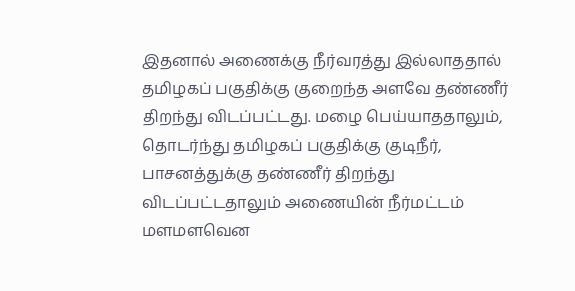இதனால் அணைக்கு நீர்வரத்து இல்லாததால் தமிழகப் பகுதிக்கு குறைந்த அளவே தண்ணீர் திறந்து விடப்பட்டது. மழை பெய்யாததாலும், தொடர்ந்து தமிழகப் பகுதிக்கு குடிநீர், பாசனத்துக்கு தண்ணீர் திறந்து விடப்பட்டதாலும் அணையின் நீர்மட்டம் மளமளவென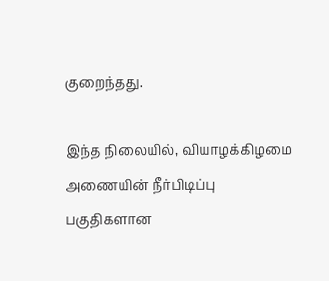குறைந்தது.

இந்த நிலையில், வியாழக்கிழமை அணையின் நீர்பிடிப்பு பகுதிகளான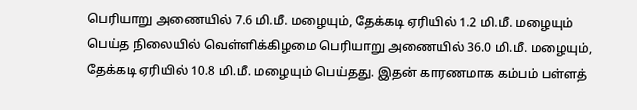பெரியாறு அணையில் 7.6 மி.மீ. மழையும், தேக்கடி ஏரியில் 1.2 மி.மீ. மழையும் பெய்த நிலையில் வெள்ளிக்கிழமை பெரியாறு அணையில் 36.0 மி.மீ. மழையும், தேக்கடி ஏரியில் 10.8 மி.மீ. மழையும் பெய்தது. இதன் காரணமாக கம்பம் பள்ளத்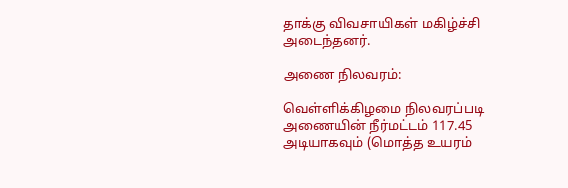தாக்கு விவசாயிகள் மகிழ்ச்சி அடைந்தனர்.

அணை நிலவரம்:

வெள்ளிக்கிழமை நிலவரப்படி அணையின் நீர்மட்டம் 117.45 அடியாகவும் (மொத்த உயரம்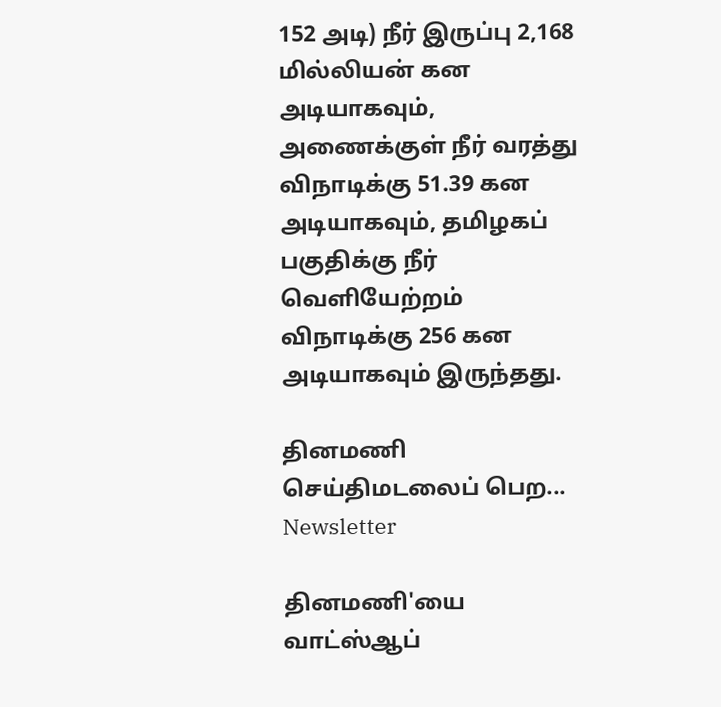152 அடி) நீர் இருப்பு 2,168 மில்லியன் கன அடியாகவும், அணைக்குள் நீர் வரத்து விநாடிக்கு 51.39 கன அடியாகவும், தமிழகப் பகுதிக்கு நீர் வெளியேற்றம் விநாடிக்கு 256 கன அடியாகவும் இருந்தது.

தினமணி செய்திமடலைப் பெற... Newsletter

தினமணி'யை வாட்ஸ்ஆப்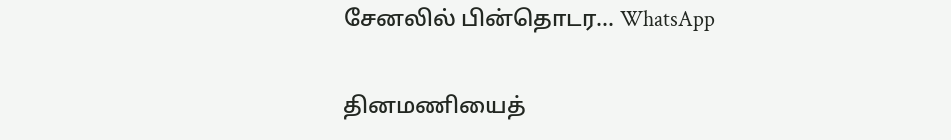சேனலில் பின்தொடர... WhatsApp

தினமணியைத்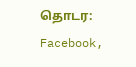தொடர: Facebook,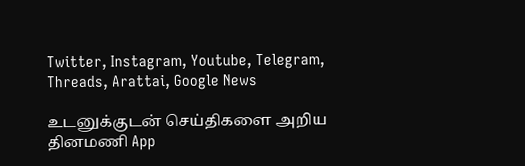Twitter, Instagram, Youtube, Telegram, Threads, Arattai, Google News

உடனுக்குடன் செய்திகளை அறிய தினமணி App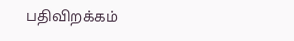பதிவிறக்கம்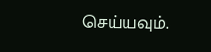செய்யவும்.